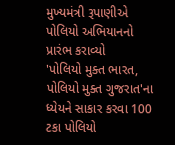મુખ્યમંત્રી રૂપાણીએ પોલિયો અભિયાનનો પ્રારંભ કરાવ્યો
'પોલિયો મુક્ત ભારત, પોલિયો મુક્ત ગુજરાત'ના ધ્યેયને સાકાર કરવા 100 ટકા પોલિયો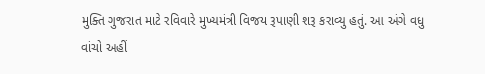મુક્તિ ગુજરાત માટે રવિવારે મુખ્યમંત્રી વિજય રૂપાણી શરૂ કરાવ્યુ હતું. આ અંગે વધુ વાંચો અહીં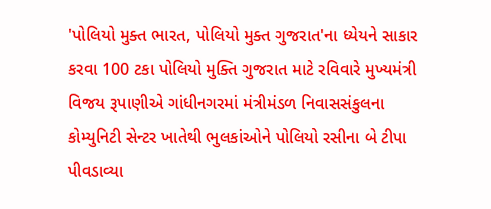'પોલિયો મુક્ત ભારત, પોલિયો મુક્ત ગુજરાત'ના ધ્યેયને સાકાર કરવા 100 ટકા પોલિયો મુક્તિ ગુજરાત માટે રવિવારે મુખ્યમંત્રી વિજય રૂપાણીએ ગાંધીનગરમાં મંત્રીમંડળ નિવાસસંકુલના કોમ્યુનિટી સેન્ટર ખાતેથી ભુલકાંઓને પોલિયો રસીના બે ટીપા પીવડાવ્યા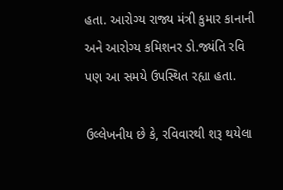હતા. આરોગ્ય રાજ્ય મંત્રી કુમાર કાનાની અને આરોગ્ય કમિશનર ડો.જ્યંતિ રવિ પણ આ સમયે ઉપસ્થિત રહ્યા હતા.

ઉલ્લેખનીય છે કે, રવિવારથી શરૂ થયેલા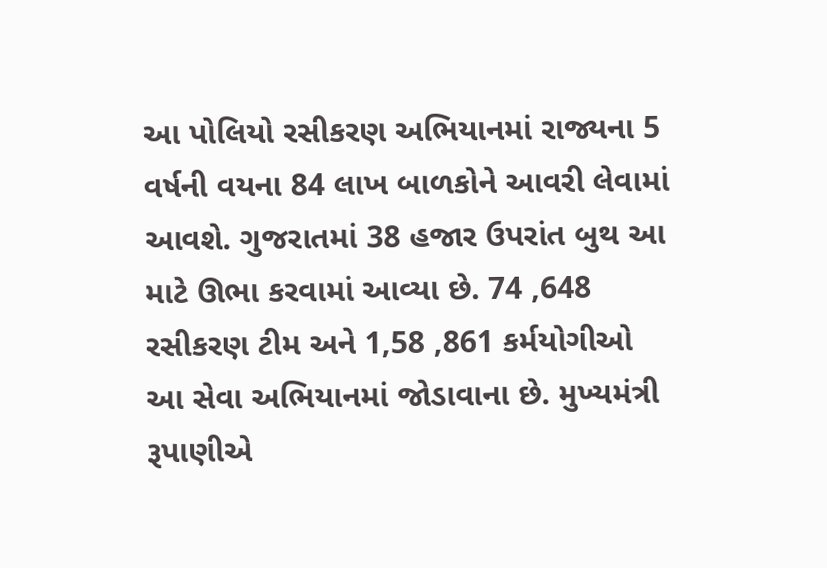આ પોલિયો રસીકરણ અભિયાનમાં રાજ્યના 5 વર્ષની વયના 84 લાખ બાળકોને આવરી લેવામાં આવશે. ગુજરાતમાં 38 હજાર ઉપરાંત બુથ આ માટે ઊભા કરવામાં આવ્યા છે. 74 ,648 રસીકરણ ટીમ અને 1,58 ,861 કર્મયોગીઓ આ સેવા અભિયાનમાં જોડાવાના છે. મુખ્યમંત્રી રૂપાણીએ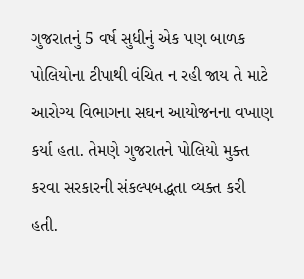ગુજરાતનું 5 વર્ષ સુધીનું એક પણ બાળક પોલિયોના ટીપાથી વંચિત ન રહી જાય તે માટે આરોગ્ય વિભાગના સઘન આયોજનના વખાણ કર્યા હતા. તેમણે ગુજરાતને પોલિયો મુક્ત કરવા સરકારની સંકલ્પબદ્ધતા વ્યક્ત કરી હતી.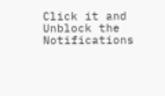Click it and Unblock the Notifications